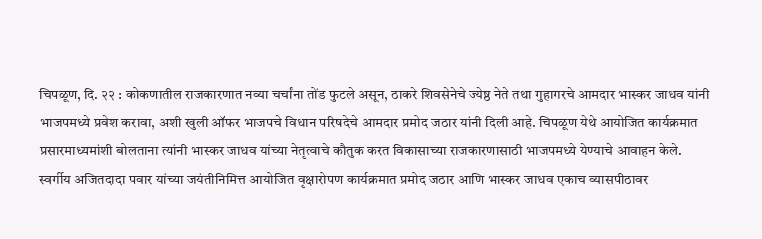चिपळूण, दि. २२ : कोकणातील राजकारणात नव्या चर्चांना तोंड फुटले असून, ठाकरे शिवसेनेचे ज्येष्ठ नेते तथा गुहागरचे आमदार भास्कर जाधव यांनी भाजपमध्ये प्रवेश करावा, अशी खुली ऑफर भाजपचे विधान परिषदेचे आमदार प्रमोद जठार यांनी दिली आहे. चिपळूण येथे आयोजित कार्यक्रमात प्रसारमाध्यमांशी बोलताना त्यांनी भास्कर जाधव यांच्या नेतृत्वाचे कौतुक करत विकासाच्या राजकारणासाठी भाजपमध्ये येण्याचे आवाहन केले.
स्वर्गीय अजितदादा पवार यांच्या जयंतीनिमित्त आयोजित वृक्षारोपण कार्यक्रमात प्रमोद जठार आणि भास्कर जाधव एकाच व्यासपीठावर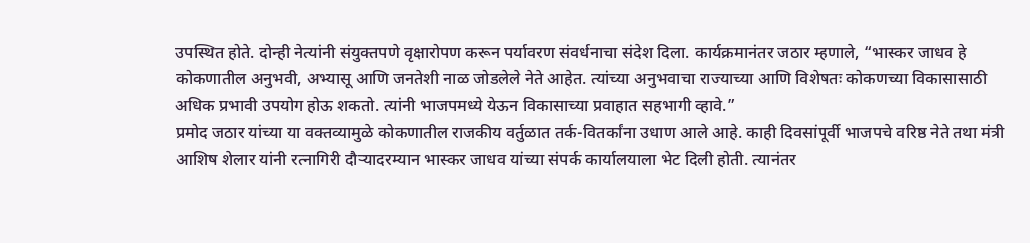उपस्थित होते. दोन्ही नेत्यांनी संयुक्तपणे वृक्षारोपण करून पर्यावरण संवर्धनाचा संदेश दिला. कार्यक्रमानंतर जठार म्हणाले, “भास्कर जाधव हे कोकणातील अनुभवी, अभ्यासू आणि जनतेशी नाळ जोडलेले नेते आहेत. त्यांच्या अनुभवाचा राज्याच्या आणि विशेषतः कोकणच्या विकासासाठी अधिक प्रभावी उपयोग होऊ शकतो. त्यांनी भाजपमध्ये येऊन विकासाच्या प्रवाहात सहभागी व्हावे.”
प्रमोद जठार यांच्या या वक्तव्यामुळे कोकणातील राजकीय वर्तुळात तर्क-वितर्कांना उधाण आले आहे. काही दिवसांपूर्वी भाजपचे वरिष्ठ नेते तथा मंत्री आशिष शेलार यांनी रत्नागिरी दौऱ्यादरम्यान भास्कर जाधव यांच्या संपर्क कार्यालयाला भेट दिली होती. त्यानंतर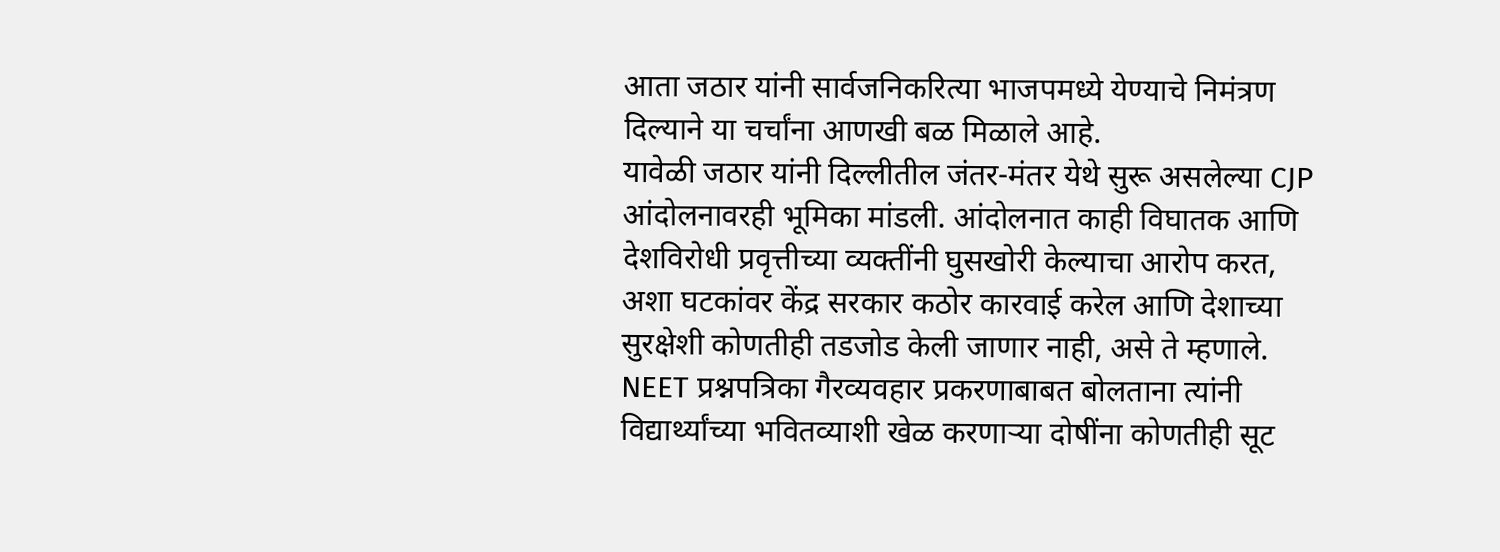आता जठार यांनी सार्वजनिकरित्या भाजपमध्ये येण्याचे निमंत्रण दिल्याने या चर्चांना आणखी बळ मिळाले आहे.
यावेळी जठार यांनी दिल्लीतील जंतर-मंतर येथे सुरू असलेल्या CJP आंदोलनावरही भूमिका मांडली. आंदोलनात काही विघातक आणि देशविरोधी प्रवृत्तीच्या व्यक्तींनी घुसखोरी केल्याचा आरोप करत, अशा घटकांवर केंद्र सरकार कठोर कारवाई करेल आणि देशाच्या सुरक्षेशी कोणतीही तडजोड केली जाणार नाही, असे ते म्हणाले.
NEET प्रश्नपत्रिका गैरव्यवहार प्रकरणाबाबत बोलताना त्यांनी विद्यार्थ्यांच्या भवितव्याशी खेळ करणाऱ्या दोषींना कोणतीही सूट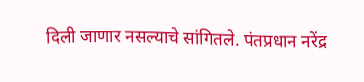दिली जाणार नसल्याचे सांगितले. पंतप्रधान नरेंद्र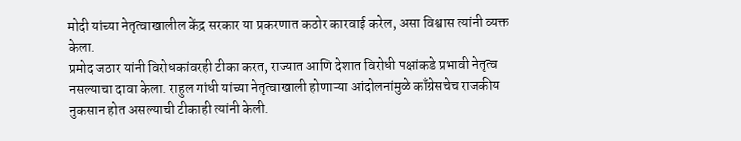मोदी यांच्या नेतृत्वाखालील केंद्र सरकार या प्रकरणात कठोर कारवाई करेल, असा विश्वास त्यांनी व्यक्त केला.
प्रमोद जठार यांनी विरोधकांवरही टीका करत, राज्यात आणि देशात विरोधी पक्षांकडे प्रभावी नेतृत्व नसल्याचा दावा केला. राहुल गांधी यांच्या नेतृत्वाखाली होणाऱ्या आंदोलनांमुळे काँग्रेसचेच राजकीय नुकसान होत असल्याची टीकाही त्यांनी केली.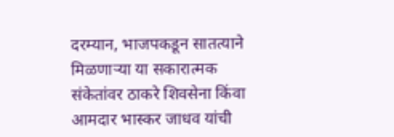दरम्यान, भाजपकडून सातत्याने मिळणाऱ्या या सकारात्मक संकेतांवर ठाकरे शिवसेना किंवा आमदार भास्कर जाधव यांची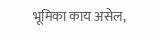भूमिका काय असेल,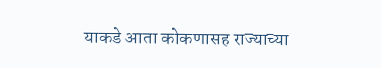याकडे आता कोकणासह राज्याच्या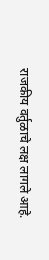राजकीय वर्तुळाचे लक्ष लागले आहे.